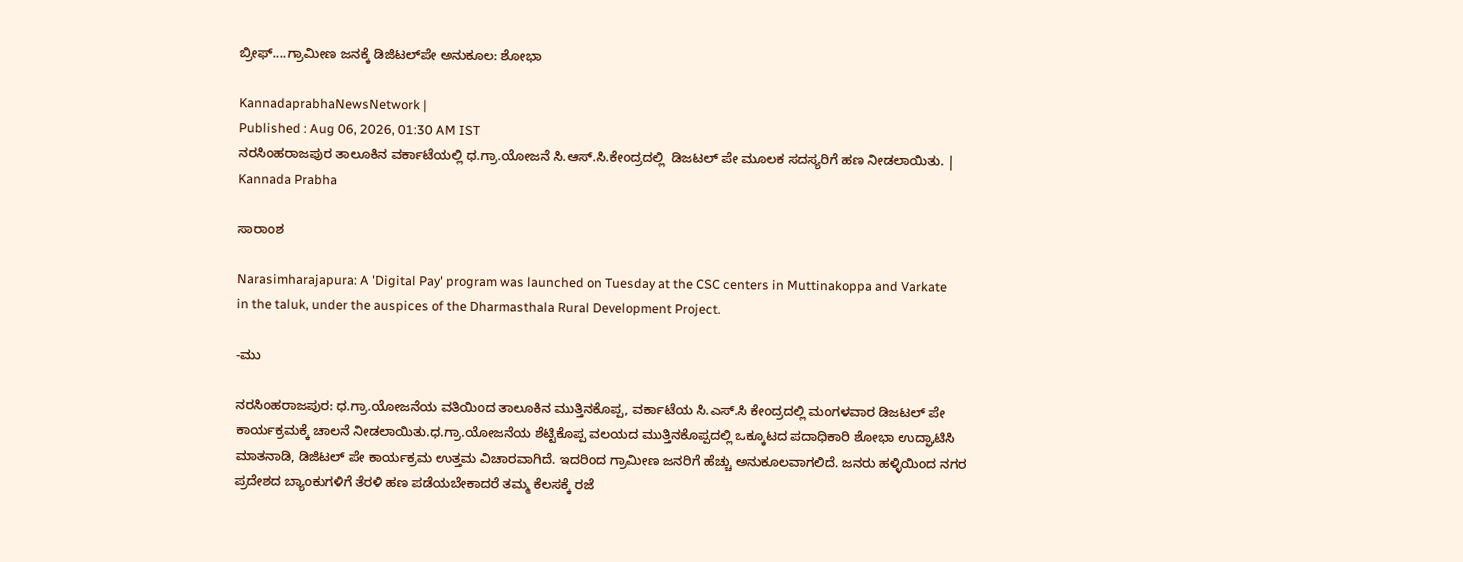ಬ್ರೀಫ್‌....ಗ್ರಾಮೀಣ ಜನಕ್ಕೆ ಡಿಜಿಟಲ್‌ಪೇ ಅನುಕೂಲ: ಶೋಭಾ

KannadaprabhaNewsNetwork |
Published : Aug 06, 2026, 01:30 AM IST
ನರಸಿಂಹರಾಜಪುರ ತಾಲೂಕಿನ ವರ್ಕಾಟೆಯಲ್ಲಿ ಧ.ಗ್ರಾ.ಯೋಜನೆ ಸಿ.ಆಸ್.ಸಿ.ಕೇಂದ್ರದಲ್ಲಿ  ಡಿಜಟಲ್ ಪೇ ಮೂಲಕ ಸದಸ್ಯರಿಗೆ ಹಣ ನೀಡಲಾಯಿತು. | Kannada Prabha

ಸಾರಾಂಶ

Narasimharajapura: A 'Digital Pay' program was launched on Tuesday at the CSC centers in Muttinakoppa and Varkate in the taluk, under the auspices of the Dharmasthala Rural Development Project.

-ಮು

ನರಸಿಂಹರಾಜಪುರ: ಧ.ಗ್ರಾ.ಯೋಜನೆಯ ವತಿಯಿಂದ ತಾಲೂಕಿನ ಮುತ್ತಿನಕೊಪ್ಪ, ವರ್ಕಾಟೆಯ ಸಿ.ಎಸ್.ಸಿ ಕೇಂದ್ರದಲ್ಲಿ ಮಂಗಳವಾರ ಡಿಜಟಲ್ ಪೇ ಕಾರ್ಯಕ್ರಮಕ್ಕೆ ಚಾಲನೆ ನೀಡಲಾಯಿತು.ಧ.ಗ್ರಾ.ಯೋಜನೆಯ ಶೆಟ್ಟಿಕೊಪ್ಪ ವಲಯದ ಮುತ್ತಿನಕೊಪ್ಪದಲ್ಲಿ ಒಕ್ಕೂಟದ ಪದಾಧಿಕಾರಿ ಶೋಭಾ ಉದ್ಘಾಟಿಸಿ ಮಾತನಾಡಿ, ಡಿಜಿಟಲ್ ಪೇ ಕಾರ್ಯಕ್ರಮ ಉತ್ತಮ ವಿಚಾರವಾಗಿದೆ. ಇದರಿಂದ ಗ್ರಾಮೀಣ ಜನರಿಗೆ ಹೆಚ್ಚು ಅನುಕೂಲವಾಗಲಿದೆ. ಜನರು ಹಳ್ಳಿಯಿಂದ ನಗರ ಪ್ರದೇಶದ ಬ್ಯಾಂಕುಗಳಿಗೆ ತೆರಳಿ ಹಣ ಪಡೆಯಬೇಕಾದರೆ ತಮ್ಮ ಕೆಲಸಕ್ಕೆ ರಜೆ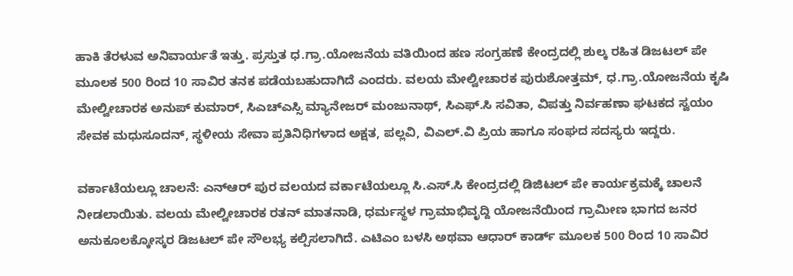ಹಾಕಿ ತೆರಳುವ ಅನಿವಾರ್ಯತೆ ಇತ್ತು. ಪ್ರಸ್ತುತ ಧ.ಗ್ರಾ.ಯೋಜನೆಯ ವತಿಯಿಂದ ಹಣ ಸಂಗ್ರಹಣೆ ಕೇಂದ್ರದಲ್ಲಿ ಶುಲ್ಕ ರಹಿತ ಡಿಜಟಲ್ ಪೇ ಮೂಲಕ 500 ರಿಂದ 10 ಸಾವಿರ ತನಕ ಪಡೆಯಬಹುದಾಗಿದೆ ಎಂದರು. ವಲಯ ಮೇಲ್ವೀಚಾರಕ ಪುರುಶೋತ್ತಮ್, ಧ.ಗ್ರಾ.ಯೋಜನೆಯ ಕೃಷಿ ಮೇಲ್ವೀಚಾರಕ ಅನುಪ್ ಕುಮಾರ್, ಸಿಎಚ್ಎಸ್ಸಿ ಮ್ಯಾನೇಜರ್ ಮಂಜುನಾಥ್, ಸಿಎಫ್.ಸಿ ಸವಿತಾ, ವಿಪತ್ತು ನಿರ್ವಹಣಾ ಘಟಕದ ಸ್ವಯಂ ಸೇವಕ ಮಧುಸೂದನ್, ಸ್ಥಳೀಯ ಸೇವಾ ಪ್ರತಿನಿಧಿಗಳಾದ ಅಕ್ಷತ, ಪಲ್ಲವಿ, ವಿಎಲ್.ವಿ ಪ್ರಿಯ ಹಾಗೂ ಸಂಘದ ಸದಸ್ಯರು ಇದ್ದರು.

ವರ್ಕಾಟೆಯಲ್ಲೂ ಚಾಲನೆ: ಎನ್ಆರ್ ಪುರ ವಲಯದ ವರ್ಕಾಟೆಯಲ್ಲೂ ಸಿ.ಎಸ್.ಸಿ ಕೇಂದ್ರದಲ್ಲಿ ಡಿಜಿಟಲ್ ಪೇ ಕಾರ್ಯಕ್ರಮಕ್ಕೆ ಚಾಲನೆ ನೀಡಲಾಯಿತು. ವಲಯ ಮೇಲ್ವೀಚಾರಕ ರತನ್ ಮಾತನಾಡಿ, ಧರ್ಮಸ್ಥಳ ಗ್ರಾಮಾಭಿವೃದ್ದಿ ಯೋಜನೆಯಿಂದ ಗ್ರಾಮೀಣ ಭಾಗದ ಜನರ ಅನುಕೂಲಕ್ಕೋಸ್ಕರ ಡಿಜಟಲ್ ಪೇ ಸೌಲಭ್ಯ ಕಲ್ಪಿಸಲಾಗಿದೆ. ಎಟಿಎಂ ಬಳಸಿ ಅಥವಾ ಆಧಾರ್ ಕಾರ್ಡ್‌ ಮೂಲಕ 500 ರಿಂದ 10 ಸಾವಿರ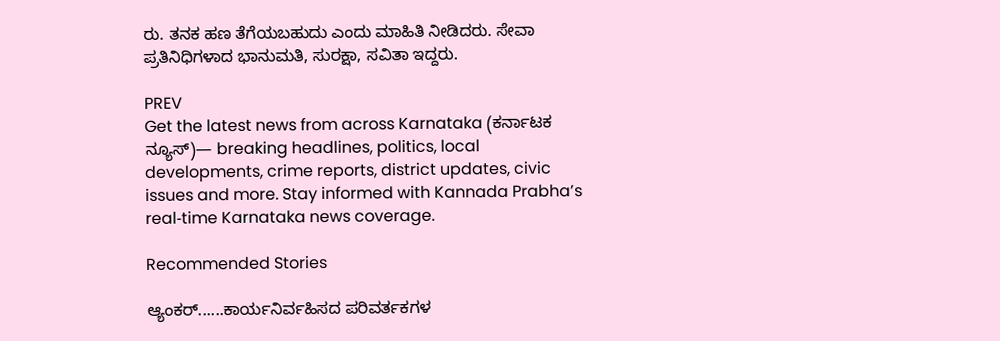ರು. ತನಕ ಹಣ ತೆಗೆಯಬಹುದು ಎಂದು ಮಾಹಿತಿ ನೀಡಿದರು. ಸೇವಾ ಪ್ರತಿನಿಧಿಗಳಾದ ಭಾನುಮತಿ, ಸುರಕ್ಷಾ, ಸವಿತಾ ಇದ್ದರು.

PREV
Get the latest news from across Karnataka (ಕರ್ನಾಟಕ ನ್ಯೂಸ್)— breaking headlines, politics, local developments, crime reports, district updates, civic issues and more. Stay informed with Kannada Prabha’s real‑time Karnataka news coverage.

Recommended Stories

ಆ್ಯಂಕರ್‌......ಕಾರ್ಯನಿರ್ವಹಿಸದ ಪರಿವರ್ತಕಗಳ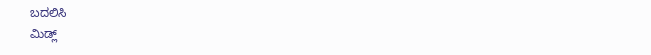ಬದಲಿಸಿ
ಮಿಡ್ಲ್‌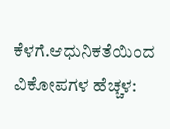ಕೆಳಗೆ.ಆಧುನಿಕತೆಯಿಂದ ವಿಕೋಪಗಳ ಹೆಚ್ಚಳ: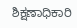ಶಿಕ್ಷಣಾಧಿಕಾರಿ